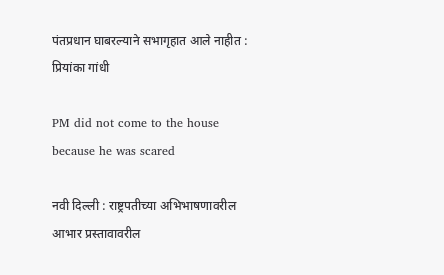पंतप्रधान घाबरल्याने सभागृहात आले नाहीत : प्रियांका गांधी

PM did not come to the house because he was scared

नवी दिल्ली : राष्ट्रपतीच्या अभिभाषणावरील आभार प्रस्तावावरील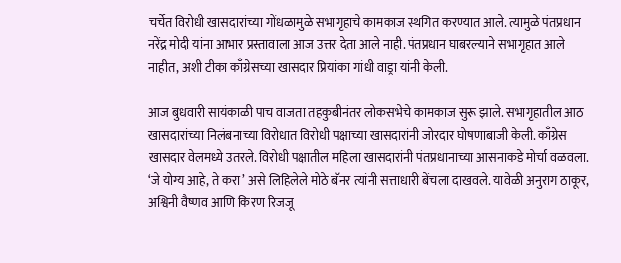चर्चेत विरोधी खासदारांच्या गोंधळामुळे सभागृहाचे कामकाज स्थगित करण्यात आले. त्यामुळे पंतप्रधान नरेंद्र मोदी यांना आभार प्रस्तावाला आज उत्तर देता आले नाही. पंतप्रधान घाबरल्याने सभागृहात आले नाहीत, अशी टीका काँग्रेसच्या खासदार प्रियांका गांधी वाड्रा यांनी केली.

आज बुधवारी सायंकाळी पाच वाजता तहकुबीनंतर लोकसभेचे कामकाज सुरू झाले. सभागृहातील आठ खासदारांच्या निलंबनाच्या विरोधात विरोधी पक्षाच्या खासदारांनी जोरदार घोषणाबाजी केली. काँग्रेस खासदार वेलमध्ये उतरले. विरोधी पक्षातील महिला खासदारांनी पंतप्रधानाच्या आसनाकडे मोर्चा वळवला. ‘जे योग्य आहे, ते करा’ असे लिहिलेले मोठे बॅनर त्यांनी सत्ताधारी बेंचला दाखवले. यावेळी अनुराग ठाकूर, अश्विनी वैष्णव आणि किरण रिजजू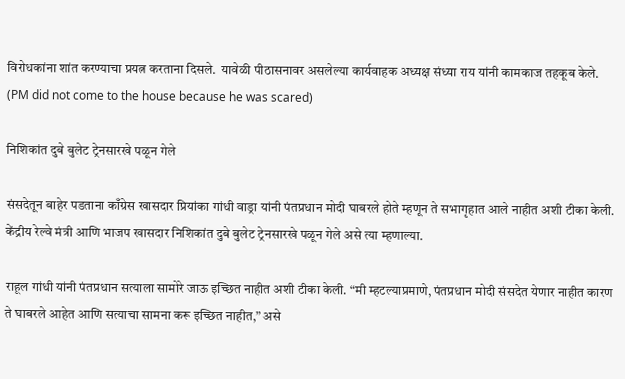विरोधकांना शांत करण्याचा प्रयत्न करताना दिसले.  यावेळी पीठासनावर असलेल्या कार्यवाहक अध्यक्ष संध्या राय यांनी कामकाज तहकूब केले. (PM did not come to the house because he was scared)

निशिकांत दुबे बुलेट ट्रेनसारखे पळून गेले

संसदेतून बाहेर पडताना काँग्रेस खासदार प्रियांका गांधी वाड्रा यांनी पंतप्रधान मोदी घाबरले होते म्हणून ते सभागृहात आले नाहीत अशी टीका केली. केंद्रीय रेल्वे मंत्री आणि भाजप खासदार निशिकांत दुबे बुलेट ट्रेनसारखे पळून गेले असे त्या म्हणाल्या.

राहूल गांधी यांनी पंतप्रधान सत्याला सामोरे जाऊ इच्छित नाहीत अशी टीका केली. “मी म्हटल्याप्रमाणे, पंतप्रधान मोदी संसदेत येणार नाहीत कारण ते घाबरले आहेत आणि सत्याचा सामना करू इच्छित नाहीत,” असे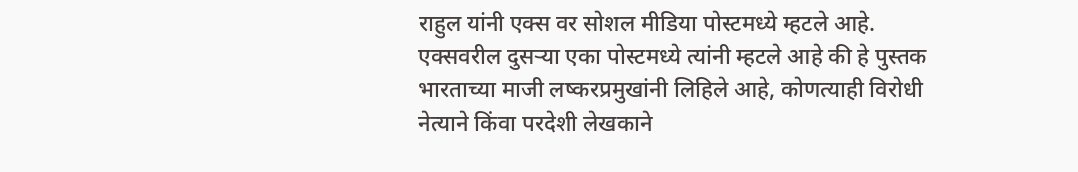राहुल यांनी एक्स वर सोशल मीडिया पोस्टमध्ये म्हटले आहे. एक्सवरील दुसऱ्या एका पोस्टमध्ये त्यांनी म्हटले आहे की हे पुस्तक भारताच्या माजी लष्करप्रमुखांनी लिहिले आहे, कोणत्याही विरोधी नेत्याने किंवा परदेशी लेखकाने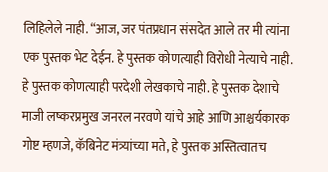लिहिलेले नाही. “आज, जर पंतप्रधान संसदेत आले तर मी त्यांना एक पुस्तक भेट देईन. हे पुस्तक कोणत्याही विरोधी नेत्याचे नाही. हे पुस्तक कोणत्याही परदेशी लेखकाचे नाही. हे पुस्तक देशाचे माजी लष्करप्रमुख जनरल नरवणे यांचे आहे आणि आश्चर्यकारक गोष्ट म्हणजे, कॅबिनेट मंत्र्यांच्या मते, हे पुस्तक अस्तित्वातच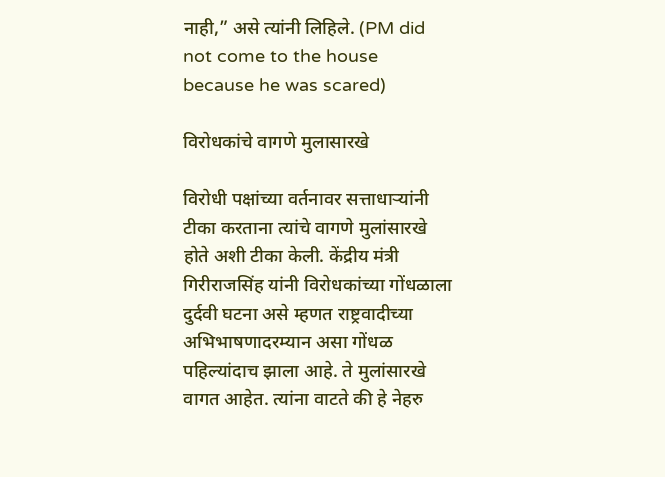नाही,” असे त्यांनी लिहिले. (PM did not come to the house because he was scared)

विरोधकांचे वागणे मुलासारखे

विरोधी पक्षांच्या वर्तनावर सत्ताधाऱ्यांनी टीका करताना त्यांचे वागणे मुलांसारखे होते अशी टीका केली. केंद्रीय मंत्री गिरीराजसिंह यांनी विरोधकांच्या गोंधळाला दुर्दवी घटना असे म्हणत राष्ट्रवादीच्या अभिभाषणादरम्यान असा गोंधळ पहिल्यांदाच झाला आहे. ते मुलांसारखे वागत आहेत. त्यांना वाटते की हे नेहरु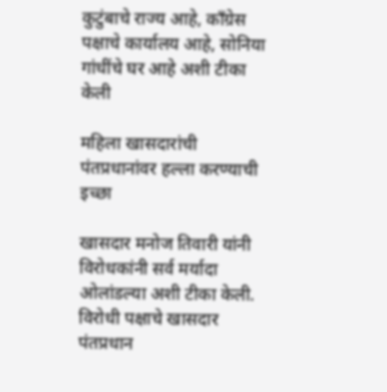कुटुंबाचे राज्य आहे, काँग्रेस पक्षाचे कार्यालय आहे, सोनिया गांधींचे घर आहे अशी टीका केली

महिला खासदारांची पंतप्रधानांवर हल्ला करण्याची इच्छा

खासदार मनोज तिवारी यांनी विरोधकांनी सर्व मर्यादा ओलांडल्या अशी टीका केली. विरोधी पक्षाचे खासदार पंतप्रधान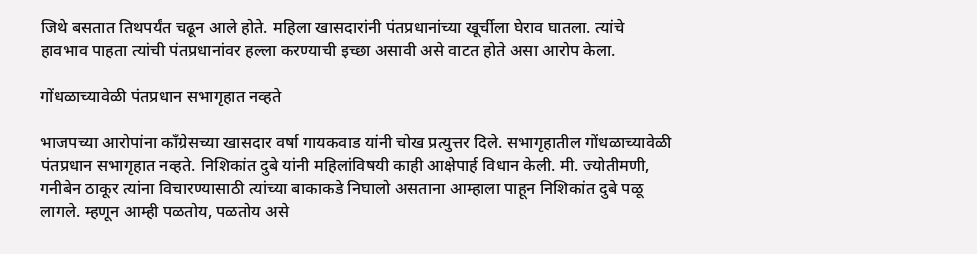जिथे बसतात तिथपर्यंत चढून आले होते. महिला खासदारांनी पंतप्रधानांच्या खूर्चीला घेराव घातला. त्यांचे हावभाव पाहता त्यांची पंतप्रधानांवर हल्ला करण्याची इच्छा असावी असे वाटत होते असा आरोप केला.

गोंधळाच्यावेळी पंतप्रधान सभागृहात नव्हते

भाजपच्या आरोपांना काँग्रेसच्या खासदार वर्षा गायकवाड यांनी चोख प्रत्युत्तर दिले. सभागृहातील गोंधळाच्यावेळी पंतप्रधान सभागृहात नव्हते. निशिकांत दुबे यांनी महिलांविषयी काही आक्षेपार्ह विधान केली. मी. ज्योतीमणी, गनीबेन ठाकूर त्यांना विचारण्यासाठी त्यांच्या बाकाकडे निघालो असताना आम्हाला पाहून निशिकांत दुबे पळू लागले. म्हणून आम्ही पळतोय, पळतोय असे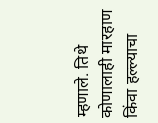म्हणाले. तिथे कोणालाही मारहाण किंवा हल्ल्याचा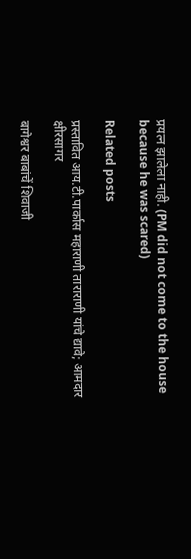प्रयत्न झालेला नाही. (PM did not come to the house because he was scared)

Related posts

प्रस्तावित आय.टी.पार्कास महाराणी ताराराणी यांचे द्यावे; आमदार क्षीरसागर

बागेश्वर बाबांचें शिवाजी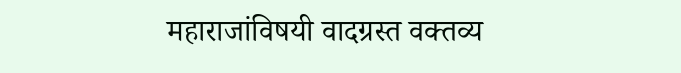महाराजांविषयी वादग्रस्त वक्तव्य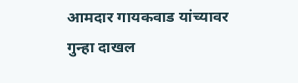आमदार गायकवाड यांच्यावर गुन्हा दाखल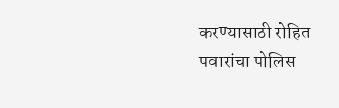करण्यासाठी रोहित पवारांचा पोलिस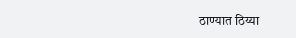ठाण्यात ठिय्या